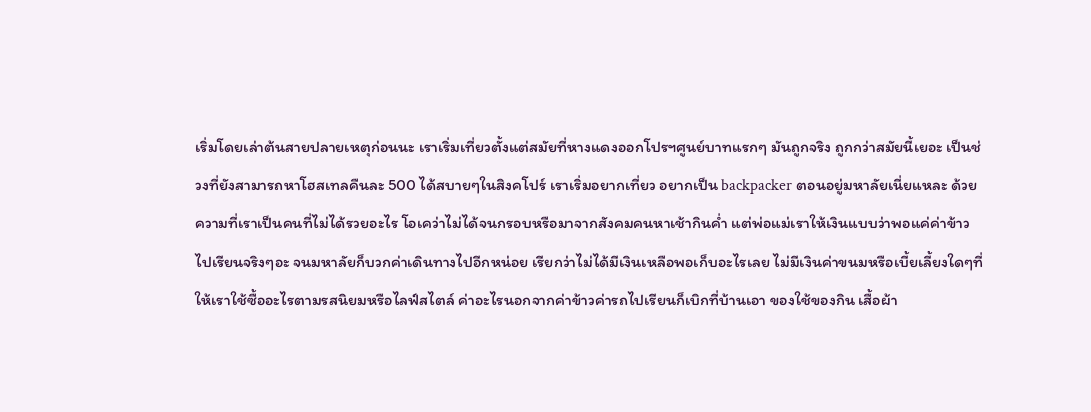เริ่มโดยเล่าต้นสายปลายเหตุก่อนนะ เราเริ่มเที่ยวตั้งแต่สมัยที่หางแดงออกโปรฯศูนย์บาทแรกๆ มันถูกจริง ถูกกว่าสมัยนี้เยอะ เป็นช่วงที่ยังสามารถหาโฮสเทลคืนละ 500 ได้สบายๆในสิงคโปร์ เราเริ่มอยากเที่ยว อยากเป็น backpacker ตอนอยู่มหาลัยเนี่ยแหละ ด้วยความที่เราเป็นคนที่ไม่ได้รวยอะไร โอเคว่าไม่ได้จนกรอบหรือมาจากสังคมคนหาเช้ากินค่ำ แต่พ่อแม่เราให้เงินแบบว่าพอแค่ค่าข้าวไปเรียนจริงๆอะ จนมหาลัยก็บวกค่าเดินทางไปอีกหน่อย เรียกว่าไม่ได้มีเงินเหลือพอเก็บอะไรเลย ไม่มีเงินค่าขนมหรือเบี้ยเลี้ยงใดๆที่ให้เราใช้ซื้ออะไรตามรสนิยมหรือไลฟ์สไตล์ ค่าอะไรนอกจากค่าข้าวค่ารถไปเรียนก็เบิกที่บ้านเอา ของใช้ของกิน เสื้อผ้า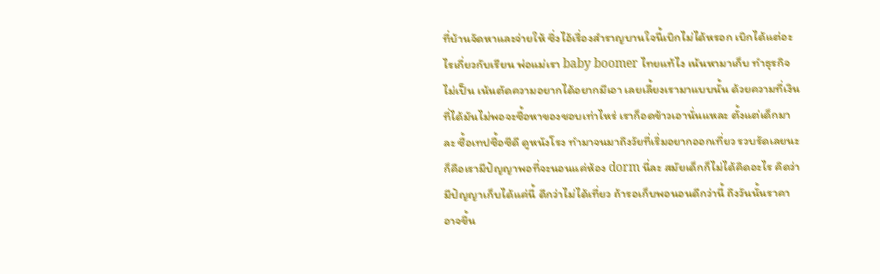ที่บ้านจัดหาและจ่ายให้ ซึ่งไอ้เรื่องสำราญบานใจนี้เบิกไม่ได้หรอก เบิกได้แต่อะไรเกี่ยวกับเรียน พ่อแม่เรา baby boomer ไทยแท้ไง เน้นหามาเก็บ ทำธุรกิจไม่เป็น เน้นตัดความอยากได้อยากมีเอา เลยเลี้ยงเรามาแบบนั้น ด้วยความที่เงินที่ได้มันไม่พอจะซื้อหาของชอบเท่าไหร่ เราก็อดข้าวเอานั่นแหละ ตั้งแต่เด็กมาละ ซื้อเทปซื้อซีดี ดูหนังโรง ทำมาจนมาถึงวัยที่เริ่มอยากออกเที่ยว รวบรัดเลยนะ ก็คือเรามีปัญญาพอที่จะนอนแค่ห้อง dorm นี่ละ สมัยเด็กก็ไม่ได้คิดอะไร คิดว่ามีปัญญาเก็บได้แค่นี้ ดีกว่าไม่ได้เที่ยว ถ้ารอเก็บพอนอนดีกว่านี้ ถึงวันนั้นราคาอาจขึ้น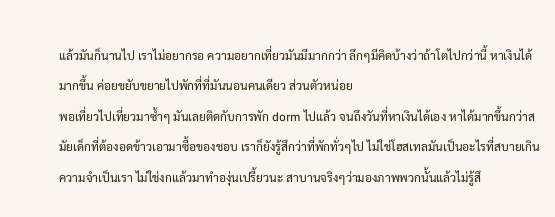แล้วมันก็นานไป เราไม่อยากรอ ความอยากเที่ยวมันมีมากกว่า ลึกๆมีคิดบ้างว่าถ้าโตไปกว่านี้ หาเงินได้มากขึ้น ค่อยขยับขยายไปพักที่ที่มันนอนคนเดียว ส่วนตัวหน่อย
พอเที่ยวไปเที่ยวมาซ้ำๆ มันเลยติดกับการพัก dorm ไปแล้ว จนถึงวันที่หาเงินได้เอง หาได้มากขึ้นกว่าสมัยเด็กที่ต้องอดข้าวเอามาซื้อของชอบ เราก็ยังรู้สึกว่าที่พักทั่วๆไป ไม่ใช่โฮสเทลมันเป็นอะไรที่สบายเกินความจำเป็นเรา ไม่ใช่งกแล้วมาทำองุ่นเปรี้ยวนะ สาบานจริงๆว่ามองภาพพวกนั้นแล้วไม่รู้สึ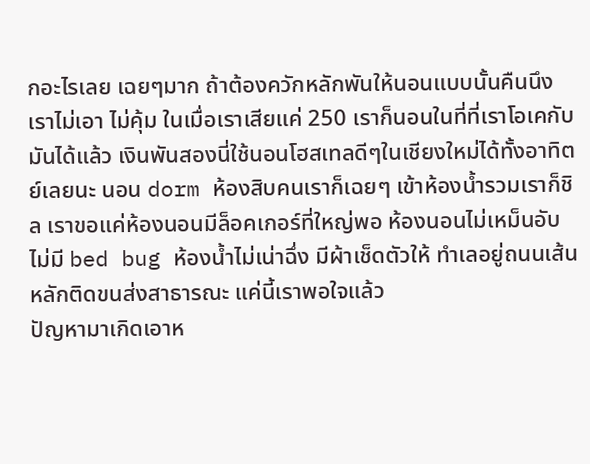กอะไรเลย เฉยๆมาก ถ้าต้องควักหลักพันให้นอนแบบนั้นคืนนึงเราไม่เอา ไม่คุ้ม ในเมื่อเราเสียแค่ 250 เราก็นอนในที่ที่เราโอเคกับมันได้แล้ว เงินพันสองนี่ใช้นอนโฮสเทลดีๆในเชียงใหม่ได้ทั้งอาทิตย์เลยนะ นอน dorm ห้องสิบคนเราก็เฉยๆ เข้าห้องน้ำรวมเราก็ชิล เราขอแค่ห้องนอนมีล็อคเกอร์ที่ใหญ่พอ ห้องนอนไม่เหม็นอับ ไม่มี bed bug ห้องน้ำไม่เน่าฉึ่ง มีผ้าเช็ดตัวให้ ทำเลอยู่ถนนเส้นหลักติดขนส่งสาธารณะ แค่นี้เราพอใจแล้ว
ปัญหามาเกิดเอาห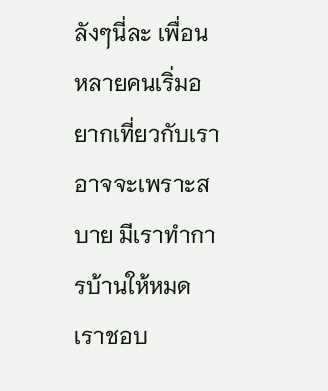ลังๆนี่ละ เพื่อนหลายคนเริ่มอยากเที่ยวกับเรา อาจจะเพราะสบาย มีเราทำการบ้านให้หมด เราชอบ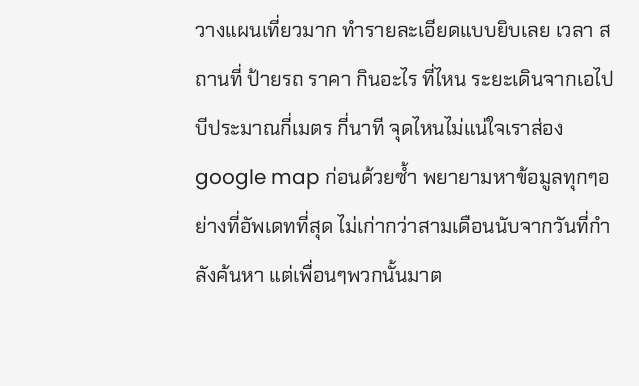วางแผนเที่ยวมาก ทำรายละเอียดแบบยิบเลย เวลา สถานที่ ป้ายรถ ราคา กินอะไร ที่ไหน ระยะเดินจากเอไปบีประมาณกี่เมตร กี่นาที จุดไหนไม่แน่ใจเราส่อง google map ก่อนด้วยซ้ำ พยายามหาข้อมูลทุกๆอย่างที่อัพเดทที่สุด ไม่เก่ากว่าสามเดือนนับจากวันที่กำลังค้นหา แต่เพื่อนๆพวกนั้นมาต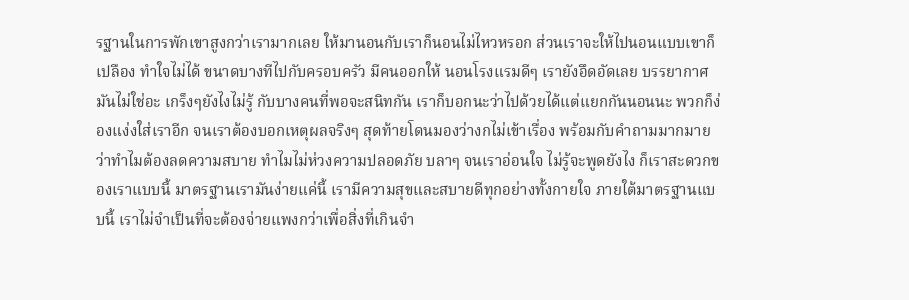รฐานในการพักเขาสูงกว่าเรามากเลย ให้มานอนกับเราก็นอนไม่ไหวหรอก ส่วนเราจะให้ไปนอนแบบเขาก็เปลือง ทำใจไม่ได้ ขนาดบางทีไปกับครอบครัว มีคนออกให้ นอนโรงแรมดีๆ เรายังอึดอัดเลย บรรยากาศมันไม่ใช่อะ เกร็งๆยังไงไม่รู้ กับบางคนที่พอจะสนิทกัน เราก็บอกนะว่าไปด้วยได้แต่แยกกันนอนนะ พวกก็ง่องแง่งใส่เราอีก จนเราต้องบอกเหตุผลจริงๆ สุดท้ายโดนมองว่างกไม่เข้าเรื่อง พร้อมกับคำถามมากมายว่าทำไมต้องลดความสบาย ทำไมไม่ห่วงความปลอดภัย บลาๆ จนเราอ่อนใจ ไม่รู้จะพูดยังไง ก็เราสะดวกของเราแบบนี้ มาตรฐานเรามันง่ายแค่นี้ เรามีความสุขและสบายดีทุกอย่างทั้งกายใจ ภายใต้มาตรฐานแบบนี้ เราไม่จำเป็นที่จะต้องจ่ายแพงกว่าเพื่อสิ่งที่เกินจำ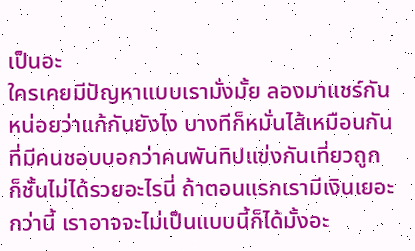เป็นอะ
ใครเคยมีปัญหาแบบเรามั่งมั้ย ลองมาแชร์กันหน่อยว่าแก้กันยังไง บางทีก็หมั่นไส้เหมือนกันที่มีคนชอบบอกว่าคนพันทิปแข่งกันเที่ยวถูก ก็ชั้นไม่ได้รวยอะไรนี่ ถ้าตอนแรกเรามีเงินเยอะกว่านี้ เราอาจจะไม่เป็นแบบนี้ก็ได้มั้งอะ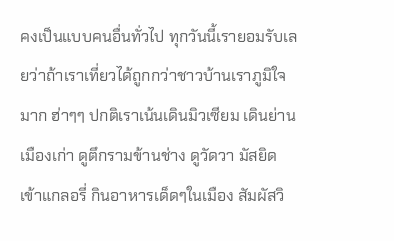คงเป็นแบบคนอื่นทั่วไป ทุกวันนี้เรายอมรับเลยว่าถ้าเราเที่ยวได้ถูกกว่าชาวบ้านเราภูมิใจมาก ฮ่าๆๆ ปกติเราเน้นเดินมิวเซียม เดินย่านเมืองเก่า ดูตึกรามข้านช่าง ดูวัดวา มัสยิด เข้าแกลอรี่ กินอาหารเด็ดๆในเมือง สัมผัสวิ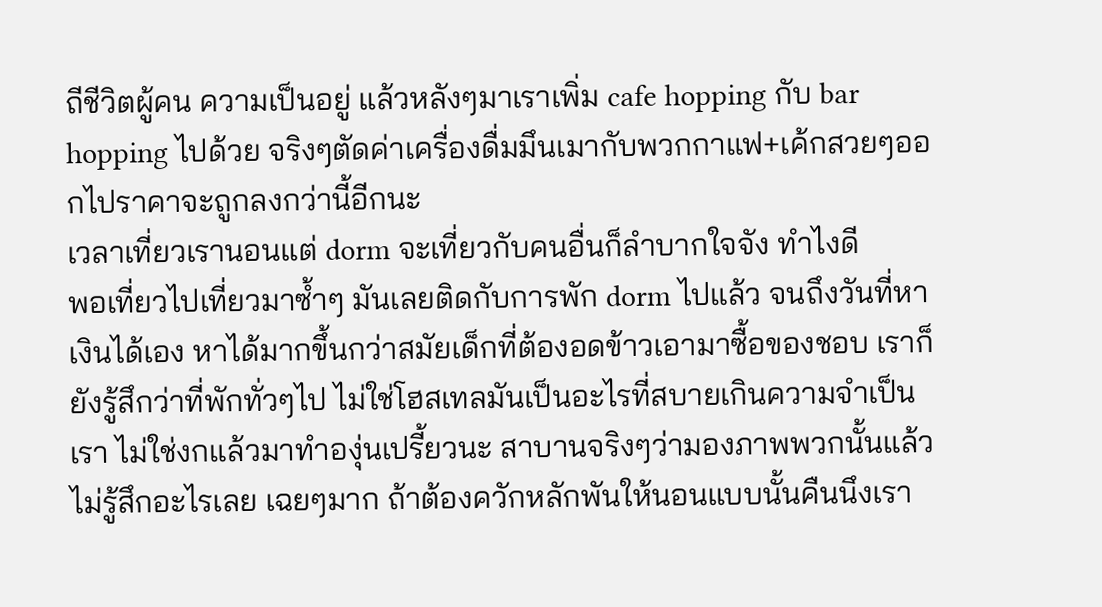ถีชีวิตผู้คน ความเป็นอยู่ แล้วหลังๆมาเราเพิ่ม cafe hopping กับ bar hopping ไปด้วย จริงๆตัดค่าเครื่องดื่มมึนเมากับพวกกาแฟ+เค้กสวยๆออกไปราคาจะถูกลงกว่านี้อีกนะ
เวลาเที่ยวเรานอนแต่ dorm จะเที่ยวกับคนอื่นก็ลำบากใจจัง ทำไงดี
พอเที่ยวไปเที่ยวมาซ้ำๆ มันเลยติดกับการพัก dorm ไปแล้ว จนถึงวันที่หาเงินได้เอง หาได้มากขึ้นกว่าสมัยเด็กที่ต้องอดข้าวเอามาซื้อของชอบ เราก็ยังรู้สึกว่าที่พักทั่วๆไป ไม่ใช่โฮสเทลมันเป็นอะไรที่สบายเกินความจำเป็นเรา ไม่ใช่งกแล้วมาทำองุ่นเปรี้ยวนะ สาบานจริงๆว่ามองภาพพวกนั้นแล้วไม่รู้สึกอะไรเลย เฉยๆมาก ถ้าต้องควักหลักพันให้นอนแบบนั้นคืนนึงเรา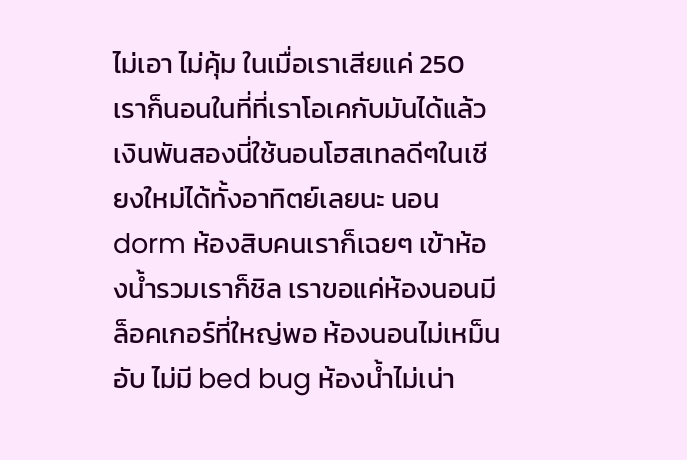ไม่เอา ไม่คุ้ม ในเมื่อเราเสียแค่ 250 เราก็นอนในที่ที่เราโอเคกับมันได้แล้ว เงินพันสองนี่ใช้นอนโฮสเทลดีๆในเชียงใหม่ได้ทั้งอาทิตย์เลยนะ นอน dorm ห้องสิบคนเราก็เฉยๆ เข้าห้องน้ำรวมเราก็ชิล เราขอแค่ห้องนอนมีล็อคเกอร์ที่ใหญ่พอ ห้องนอนไม่เหม็นอับ ไม่มี bed bug ห้องน้ำไม่เน่า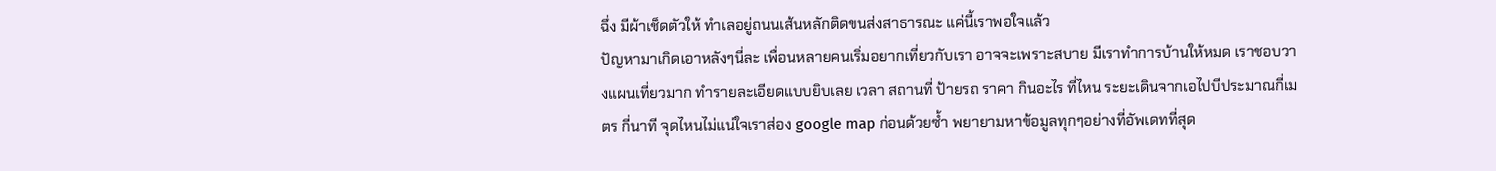ฉึ่ง มีผ้าเช็ดตัวให้ ทำเลอยู่ถนนเส้นหลักติดขนส่งสาธารณะ แค่นี้เราพอใจแล้ว
ปัญหามาเกิดเอาหลังๆนี่ละ เพื่อนหลายคนเริ่มอยากเที่ยวกับเรา อาจจะเพราะสบาย มีเราทำการบ้านให้หมด เราชอบวางแผนเที่ยวมาก ทำรายละเอียดแบบยิบเลย เวลา สถานที่ ป้ายรถ ราคา กินอะไร ที่ไหน ระยะเดินจากเอไปบีประมาณกี่เมตร กี่นาที จุดไหนไม่แน่ใจเราส่อง google map ก่อนด้วยซ้ำ พยายามหาข้อมูลทุกๆอย่างที่อัพเดทที่สุด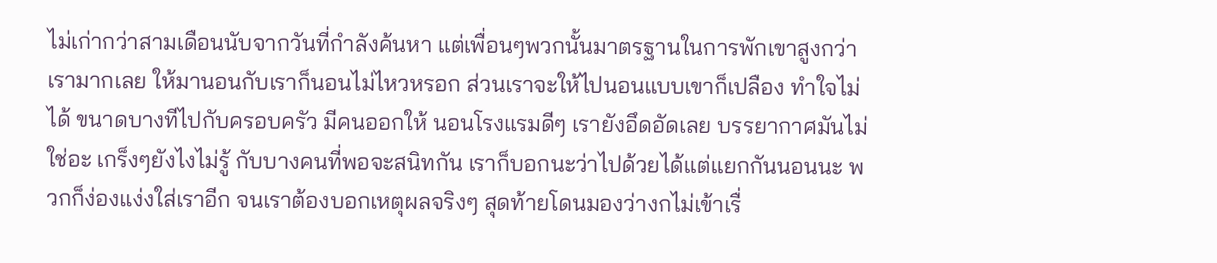ไม่เก่ากว่าสามเดือนนับจากวันที่กำลังค้นหา แต่เพื่อนๆพวกนั้นมาตรฐานในการพักเขาสูงกว่าเรามากเลย ให้มานอนกับเราก็นอนไม่ไหวหรอก ส่วนเราจะให้ไปนอนแบบเขาก็เปลือง ทำใจไม่ได้ ขนาดบางทีไปกับครอบครัว มีคนออกให้ นอนโรงแรมดีๆ เรายังอึดอัดเลย บรรยากาศมันไม่ใช่อะ เกร็งๆยังไงไม่รู้ กับบางคนที่พอจะสนิทกัน เราก็บอกนะว่าไปด้วยได้แต่แยกกันนอนนะ พวกก็ง่องแง่งใส่เราอีก จนเราต้องบอกเหตุผลจริงๆ สุดท้ายโดนมองว่างกไม่เข้าเรื่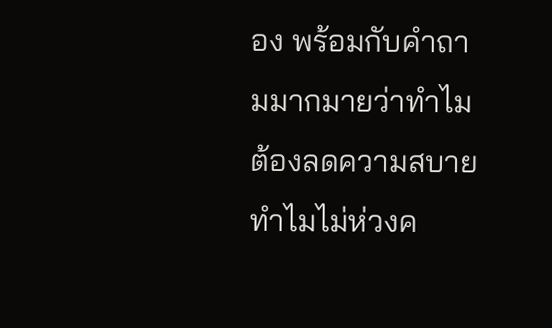อง พร้อมกับคำถามมากมายว่าทำไมต้องลดความสบาย ทำไมไม่ห่วงค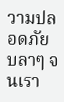วามปลอดภัย บลาๆ จนเรา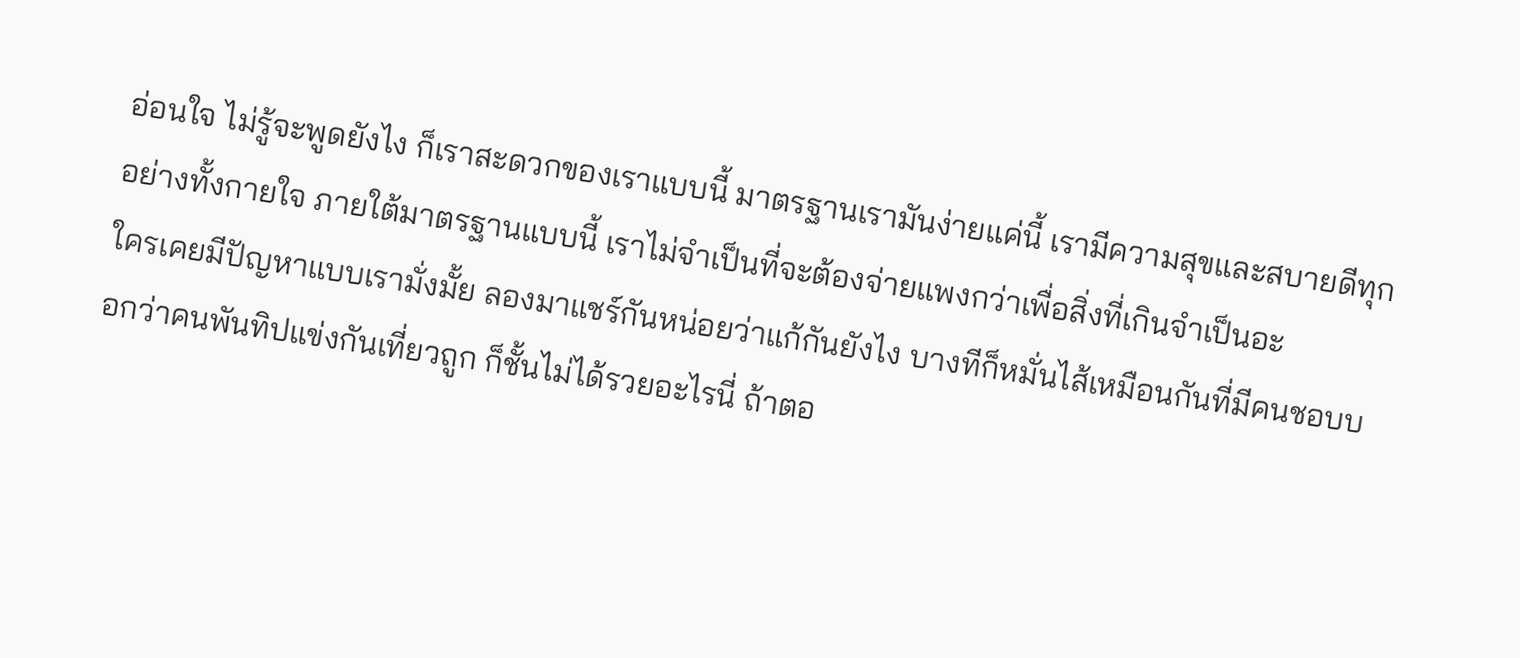อ่อนใจ ไม่รู้จะพูดยังไง ก็เราสะดวกของเราแบบนี้ มาตรฐานเรามันง่ายแค่นี้ เรามีความสุขและสบายดีทุกอย่างทั้งกายใจ ภายใต้มาตรฐานแบบนี้ เราไม่จำเป็นที่จะต้องจ่ายแพงกว่าเพื่อสิ่งที่เกินจำเป็นอะ
ใครเคยมีปัญหาแบบเรามั่งมั้ย ลองมาแชร์กันหน่อยว่าแก้กันยังไง บางทีก็หมั่นไส้เหมือนกันที่มีคนชอบบอกว่าคนพันทิปแข่งกันเที่ยวถูก ก็ชั้นไม่ได้รวยอะไรนี่ ถ้าตอ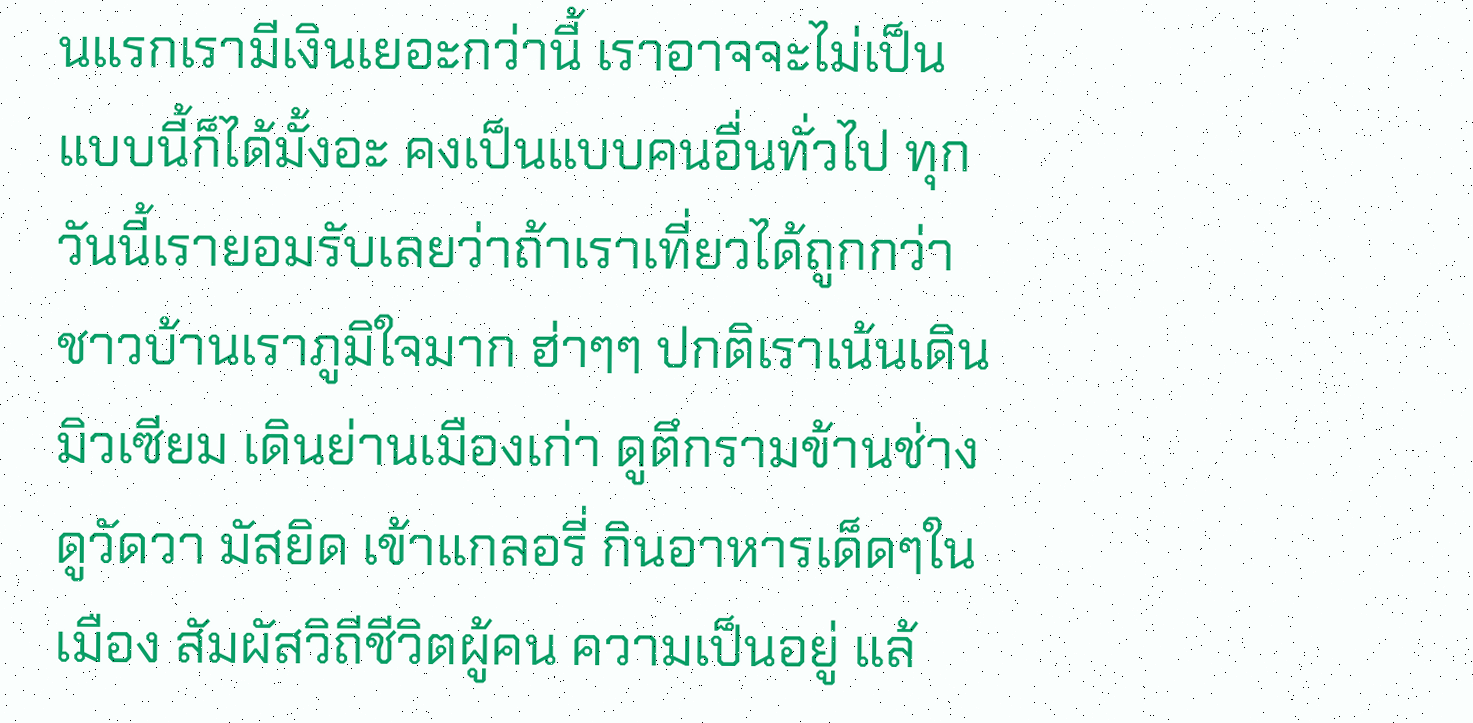นแรกเรามีเงินเยอะกว่านี้ เราอาจจะไม่เป็นแบบนี้ก็ได้มั้งอะ คงเป็นแบบคนอื่นทั่วไป ทุกวันนี้เรายอมรับเลยว่าถ้าเราเที่ยวได้ถูกกว่าชาวบ้านเราภูมิใจมาก ฮ่าๆๆ ปกติเราเน้นเดินมิวเซียม เดินย่านเมืองเก่า ดูตึกรามข้านช่าง ดูวัดวา มัสยิด เข้าแกลอรี่ กินอาหารเด็ดๆในเมือง สัมผัสวิถีชีวิตผู้คน ความเป็นอยู่ แล้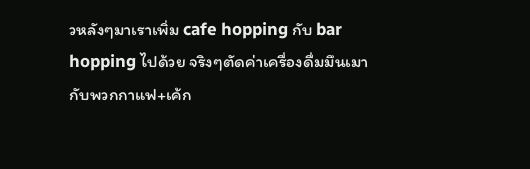วหลังๆมาเราเพิ่ม cafe hopping กับ bar hopping ไปด้วย จริงๆตัดค่าเครื่องดื่มมึนเมากับพวกกาแฟ+เค้ก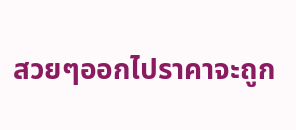สวยๆออกไปราคาจะถูก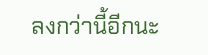ลงกว่านี้อีกนะ